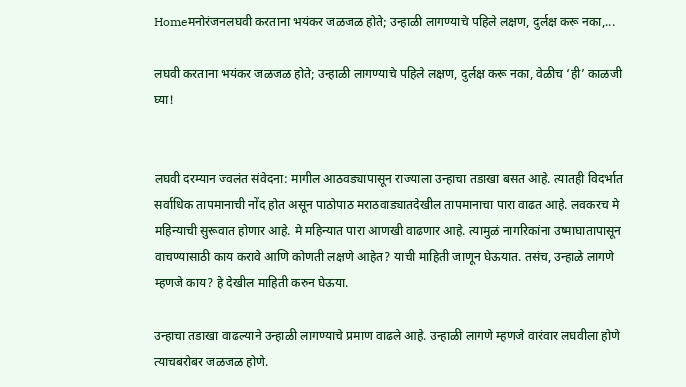Homeमनोरंजनलघवी करताना भयंकर जळजळ होते; उन्हाळी लागण्याचे पहिले लक्षण, दुर्लक्ष करू नका,...

लघवी करताना भयंकर जळजळ होते; उन्हाळी लागण्याचे पहिले लक्षण, दुर्लक्ष करू नका, वेळीच ‘ही’ काळजी घ्या!


लघवी दरम्यान ज्वलंत संवेदना: मागील आठवड्यापासून राज्याला उन्हाचा तडाखा बसत आहे. त्यातही विदर्भात सर्वाधिक तापमानाची नोंद होत असून पाठोपाठ मराठवाड्यातदेखील तापमानाचा पारा वाढत आहे. लवकरच मे महिन्याची सुरूवात होणार आहे. मे महिन्यात पारा आणखी वाढणार आहे. त्यामुळं नागरिकांना उष्माघातापासून वाचण्यासाठी काय करावे आणि कोणती लक्षणे आहेत? याची माहिती जाणून घेऊयात. तसंच, उन्हाळे लागणे म्हणजे काय? हे देखील माहिती करुन घेऊया.

उन्हाचा तडाखा वाढल्याने उन्हाळी लागण्याचे प्रमाण वाढले आहे. उन्हाळी लागणे म्हणजे वारंवार लघवीला होणे त्याचबरोबर जळजळ होणे.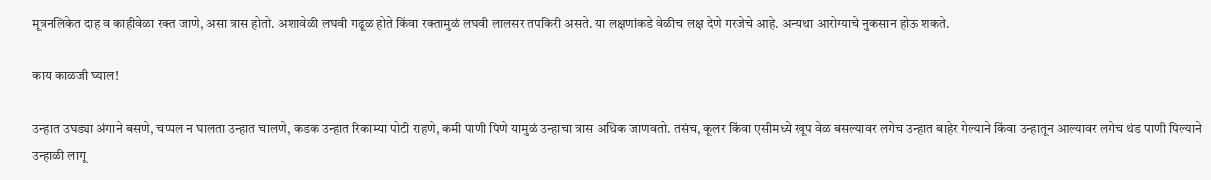मूत्रनलिकेत दाह व काहीवेळा रक्त जाणे, असा त्रास होतो. अशावेळी लघवी गढूळ होते किंवा रक्तामुळं लघवी लालसर तपकिरी असते. या लक्षणांकडे वेळीच लक्ष देणे गरजेचे आहे. अन्यथा आरोग्याचे नुकसान होऊ शकते.

काय काळजी घ्याल!

उन्हात उघड्या अंगाने बसणे, चप्पल न घालता उन्हात चालणे, कडक उन्हात रिकाम्या पोटी राहणे, कमी पाणी पिणे यामुळं उन्हाचा त्रास अधिक जाणवतो. तसंच, कूलर किंवा एसीमध्ये खूप वेळ बसल्यावर लगेच उन्हात बाहेर गेल्याने किंवा उन्हातून आल्यावर लगेच थंड पाणी पिल्याने उन्हाळी लागू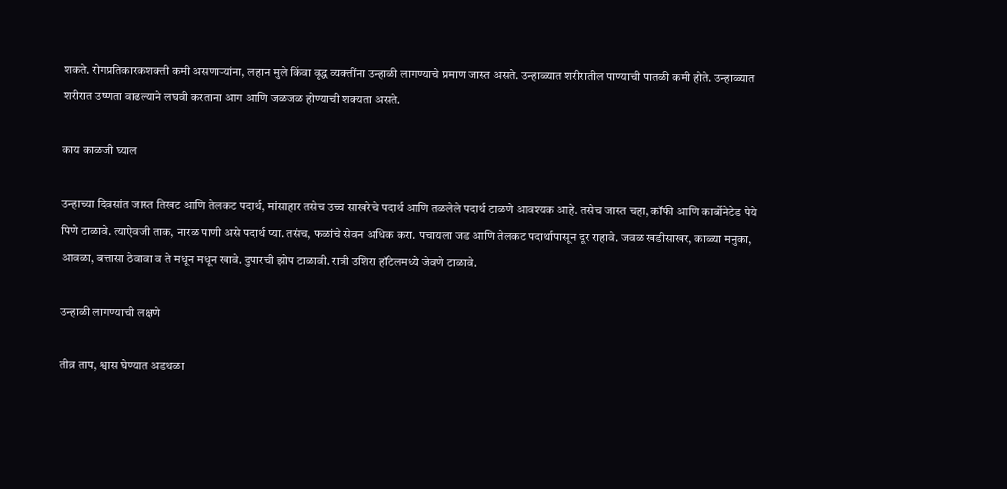शकते. रोगप्रतिकारकशक्ती कमी असणाऱ्यांना, लहान मुले किंवा वृद्ध व्यक्तींना उन्हाळी लागण्याचे प्रमाण जास्त असते. उन्हाळ्यात शरीरातील पाण्याची पातळी कमी होते. उन्हाळ्यात शरीरात उष्णता वाढल्याने लघवी करताना आग आणि जळजळ होण्याची शक्यता असते.

काय काळजी घ्याल

उन्हाच्या दिवसांत जास्त तिखट आणि तेलकट पदार्थ, मांसाहार तसेच उच्च साखरेचे पदार्थ आणि तळलेले पदार्थ टाळणे आवश्यक आहे. तसेच जास्त चहा, कॉफी आणि कार्बोनेटेड पेये पिणे टाळावे. त्याऐवजी ताक, नारळ पाणी असे पदार्थ प्या. तसंच, फळांचे सेवन अधिक करा. पचायला जड आणि तेलकट पदार्थापासून दूर राहावे. जवळ खडीसाखर, काळ्या मनुका, आवळा, बत्तासा ठेवावा व ते मधून मधून खावे. दुपारची झोप टाळावी. रात्री उशिरा हॉटेलमध्ये जेवणे टाळावे.

उन्हाळी लागण्याची लक्षणे

तीव्र ताप, श्वास घेण्यात अडथळा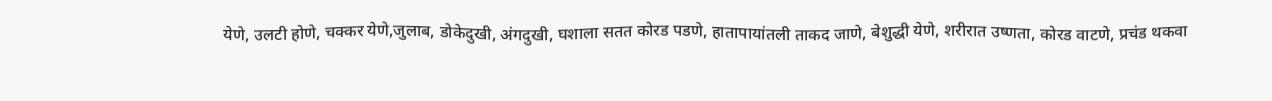येणे, उलटी होणे, चक्कर येणे,जुलाब, डोकेदुखी, अंगदुखी, घशाला सतत कोरड पडणे, हातापायांतली ताकद जाणे, बेशुद्धी येणे, शरीरात उष्णता, कोरड वाटणे, प्रचंड थकवा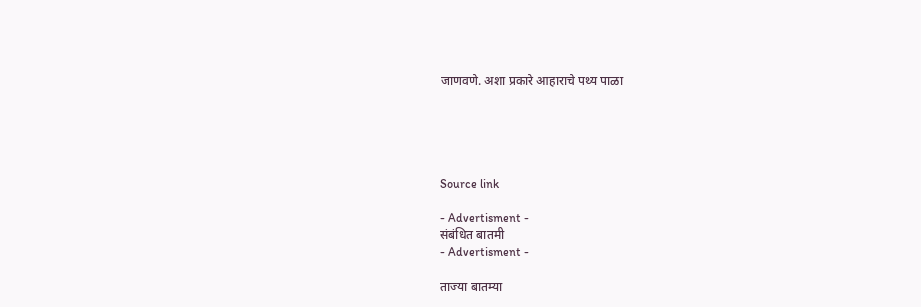जाणवणे. अशा प्रकारे आहाराचे पथ्य पाळा





Source link

- Advertisment -
संबंधित बातमी
- Advertisment -

ताज्या बातम्या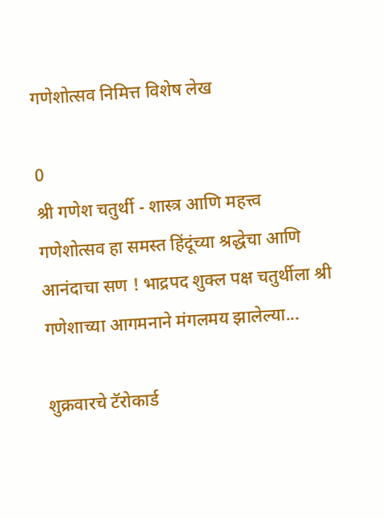गणेशोत्सव निमित्त विशेष लेख

0
श्री गणेश चतुर्थी - शास्त्र आणि महत्त्व     गणेशोत्सव हा समस्त हिंदूंच्या श्रद्धेचा आणि आनंदाचा सण ! भाद्रपद शुक्ल पक्ष चतुर्थीला श्री गणेशाच्या आगमनाने मंगलमय झालेल्या...

शुक्रवारचे टॅरोकार्ड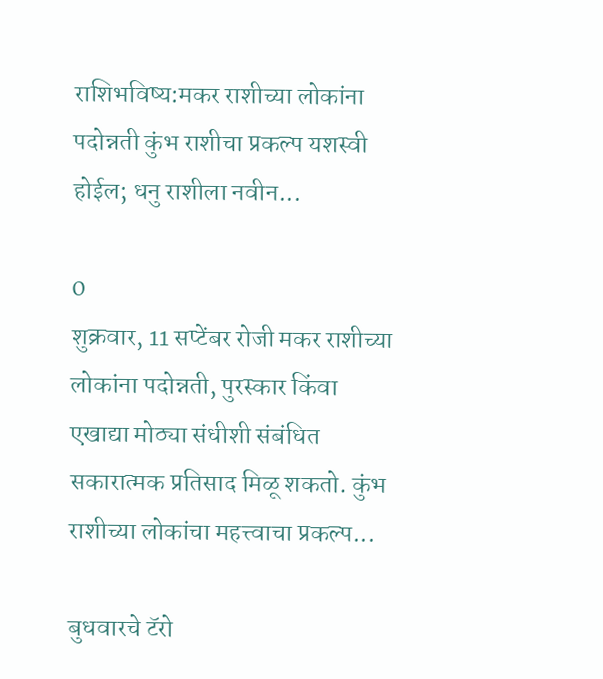राशिभविष्य:मकर राशीच्या लोकांना पदोन्नती कुंभ राशीचा प्रकल्प यशस्वी होईल; धनु राशीला नवीन...

0
शुक्रवार, 11 सप्टेंबर रोजी मकर राशीच्या लोकांना पदोन्नती, पुरस्कार किंवा एखाद्या मोठ्या संधीशी संबंधित सकारात्मक प्रतिसाद मिळू शकतो. कुंभ राशीच्या लोकांचा महत्त्वाचा प्रकल्प...

बुधवारचे टॅरो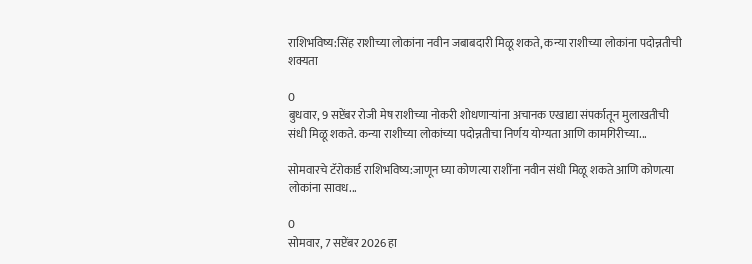राशिभविष्य:सिंह राशीच्या लोकांना नवीन जबाबदारी मिळू शकते, कन्या राशीच्या लोकांना पदोन्नतीची शक्यता

0
बुधवार, 9 सप्टेंबर रोजी मेष राशीच्या नोकरी शोधणाऱ्यांना अचानक एखाद्या संपर्कातून मुलाखतीची संधी मिळू शकते. कन्या राशीच्या लोकांच्या पदोन्नतीचा निर्णय योग्यता आणि कामगिरीच्या...

सोमवारचे टॅरोकार्ड राशिभविष्य:जाणून घ्या कोणत्या राशींना नवीन संधी मिळू शकते आणि कोणत्या लोकांना सावध...

0
सोमवार, 7 सप्टेंबर 2026 हा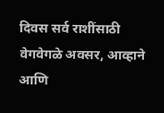दिवस सर्व राशींसाठी वेगवेगळे अवसर, आव्हाने आणि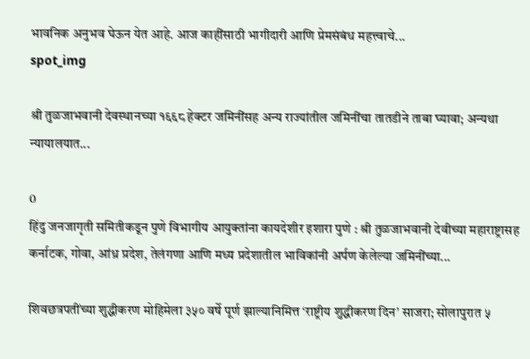भावनिक अनुभव घेऊन येत आहे. आज काहींसाठी भागीदारी आणि प्रेमसंबंध महत्त्वाचे...
spot_img

श्री तुळजाभवानी देवस्थानच्या १६६८ हेक्टर जमिनींसह अन्य राज्यांतील जमिनींचा तातडीने ताबा घ्यावा; अन्यथा न्यायालयात...

0
हिंदु जनजागृती समितीकडून पुणे विभागीय आयुक्तांना कायदेशीर इशारा पुणे : श्री तुळजाभवानी देवीच्या महाराष्ट्रासह कर्नाटक, गोवा, आंध्र प्रदेश, तेलंगणा आणि मध्य प्रदेशातील भाविकांनी अर्पण केलेल्या जमिनींच्या...

शिवछत्रपतींच्या शुद्धीकरण मोहिमेला ३५० वर्षे पूर्ण झाल्यानिमित्त ‘राष्ट्रीय शुद्धीकरण दिन’ साजरा; सोलापुरात ५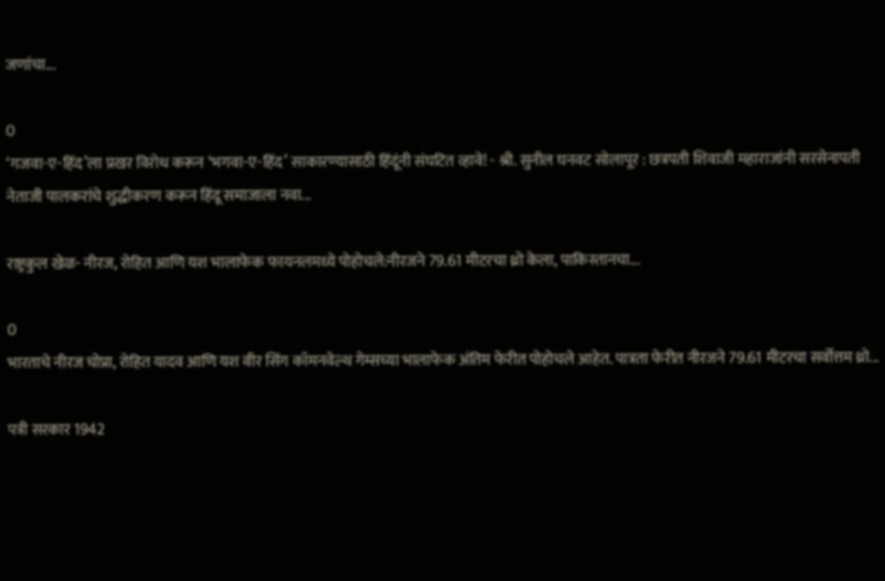जणांचा...

0
‘गजवा-ए-हिंद’ला प्रखर विरोध करून ‘भगवा-ए-हिंद’ साकारण्यासाठी हिंदूंनी संघटित व्हावे! - श्री. सुनील घनवट सोलापूर : छत्रपती शिवाजी महाराजांनी सरसेनापती नेताजी पालकरांचे शुद्धीकरण करून हिंदू समाजाला नवा...

राष्ट्रकुल खेळ- नीरज, रोहित आणि यश भालाफेक फायनलमध्ये पोहोचले:नीरजने 79.61 मीटरचा थ्रो केला, पाकिस्तानचा...

0
भारताचे नीरज चोप्रा, रोहित यादव आणि यश वीर सिंग कॉमनवेल्थ गेम्सच्या भालाफेक अंतिम फेरीत पोहोचले आहेत. पात्रता फेरीत नीरजने 79.61 मीटरचा सर्वोत्तम थ्रो...

पत्री सरकार 1942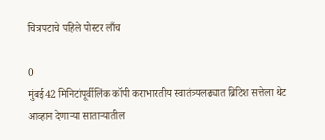चित्रपटाचे पहिले पोस्टर लाँच

0
मुंबई42 मिनिटांपूर्वीलिंक कॉपी कराभारतीय स्वातंत्र्यलढ्यात ब्रिटिश सत्तेला थेट आव्हान देणाऱ्या साताऱ्यातील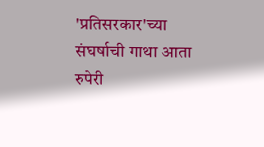'प्रतिसरकार'च्या संघर्षाची गाथा आता रुपेरी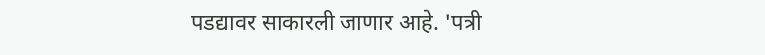पडद्यावर साकारली जाणार आहे. 'पत्री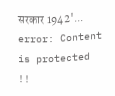सरकार 1942'...
error: Content is protected !!